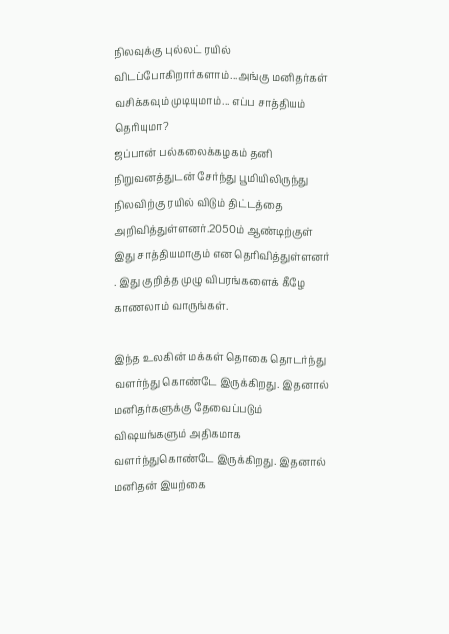நிலவுக்கு புல்லட் ரயில் விடப்போகிறார்களாம்...அங்கு மனிதர்கள் வசிக்கவும் முடியுமாம்... எப்ப சாத்தியம் தெரியுமா?
ஜப்பான் பல்கலைக்கழகம் தனி நிறுவனத்துடன் சேர்ந்து பூமியிலிருந்து நிலவிற்கு ரயில் விடும் திட்டத்தை அறிவித்துள்ளனர்.2050ம் ஆண்டிற்குள் இது சாத்தியமாகும் என தெரிவித்துள்ளனர் . இது குறித்த முழு விபரங்களைக் கீழே காணலாம் வாருங்கள்.

இந்த உலகின் மக்கள் தொகை தொடர்ந்து வளர்ந்து கொண்டே இருக்கிறது. இதனால் மனிதர்களுக்கு தேவைப்படும் விஷயங்களும் அதிகமாக வளர்ந்துகொண்டே இருக்கிறது. இதனால் மனிதன் இயற்கை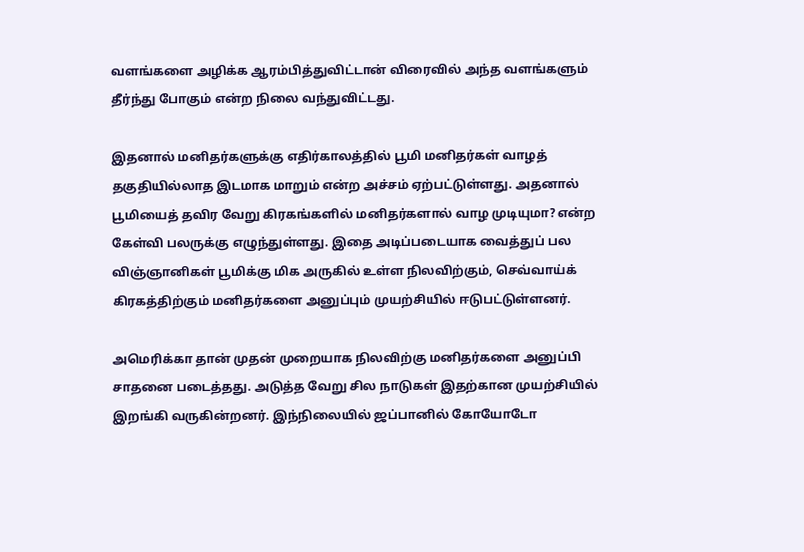வளங்களை அழிக்க ஆரம்பித்துவிட்டான் விரைவில் அந்த வளங்களும் தீர்ந்து போகும் என்ற நிலை வந்துவிட்டது.

இதனால் மனிதர்களுக்கு எதிர்காலத்தில் பூமி மனிதர்கள் வாழத் தகுதியில்லாத இடமாக மாறும் என்ற அச்சம் ஏற்பட்டுள்ளது. அதனால் பூமியைத் தவிர வேறு கிரகங்களில் மனிதர்களால் வாழ முடியுமா? என்ற கேள்வி பலருக்கு எழுந்துள்ளது. இதை அடிப்படையாக வைத்துப் பல விஞ்ஞானிகள் பூமிக்கு மிக அருகில் உள்ள நிலவிற்கும், செவ்வாய்க் கிரகத்திற்கும் மனிதர்களை அனுப்பும் முயற்சியில் ஈடுபட்டுள்ளனர்.

அமெரிக்கா தான் முதன் முறையாக நிலவிற்கு மனிதர்களை அனுப்பி சாதனை படைத்தது. அடுத்த வேறு சில நாடுகள் இதற்கான முயற்சியில் இறங்கி வருகின்றனர். இந்நிலையில் ஜப்பானில் கோயோடோ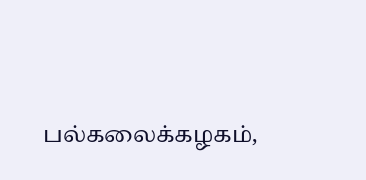பல்கலைக்கழகம்,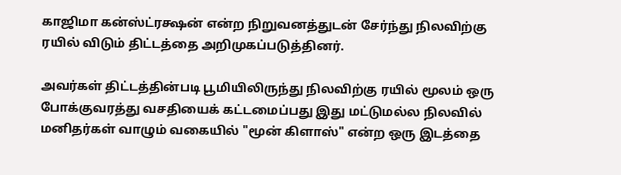காஜிமா கன்ஸ்ட்ரக்ஷன் என்ற நிறுவனத்துடன் சேர்ந்து நிலவிற்கு ரயில் விடும் திட்டத்தை அறிமுகப்படுத்தினர்.

அவர்கள் திட்டத்தின்படி பூமியிலிருந்து நிலவிற்கு ரயில் மூலம் ஒரு போக்குவரத்து வசதியைக் கட்டமைப்பது இது மட்டுமல்ல நிலவில் மனிதர்கள் வாழும் வகையில் "மூன் கிளாஸ்" என்ற ஒரு இடத்தை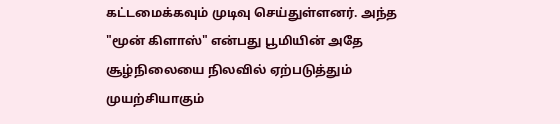கட்டமைக்கவும் முடிவு செய்துள்ளனர். அந்த "மூன் கிளாஸ்" என்பது பூமியின் அதே சூழ்நிலையை நிலவில் ஏற்படுத்தும் முயற்சியாகும்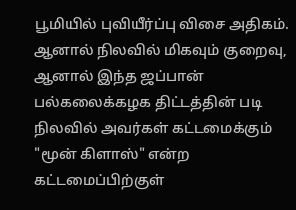பூமியில் புவியீர்ப்பு விசை அதிகம். ஆனால் நிலவில் மிகவும் குறைவு, ஆனால் இந்த ஜப்பான் பல்கலைக்கழக திட்டத்தின் படி நிலவில் அவர்கள் கட்டமைக்கும் "மூன் கிளாஸ்" என்ற கட்டமைப்பிற்குள்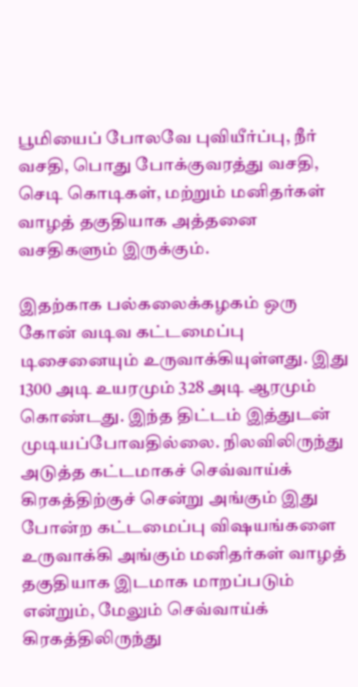பூமியைப் போலவே புவியீர்ப்பு, நீர் வசதி, பொது போக்குவரத்து வசதி, செடி கொடிகள், மற்றும் மனிதர்கள் வாழத் தகுதியாக அத்தனை வசதிகளும் இருக்கும்.

இதற்காக பல்கலைக்கழகம் ஒரு கோன் வடிவ கட்டமைப்பு டிசைனையும் உருவாக்கியுள்ளது. இது 1300 அடி உயரமும் 328 அடி ஆரமும் கொண்டது. இந்த திட்டம் இத்துடன் முடியப்போவதில்லை. நிலவிலிருந்து அடுத்த கட்டமாகச் செவ்வாய்க் கிரகத்திற்குச் சென்று அங்கும் இது போன்ற கட்டமைப்பு விஷயங்களை உருவாக்கி அங்கும் மனிதர்கள் வாழத் தகுதியாக இடமாக மாறப்படும் என்றும், மேலும் செவ்வாய்க் கிரகத்திலிருந்து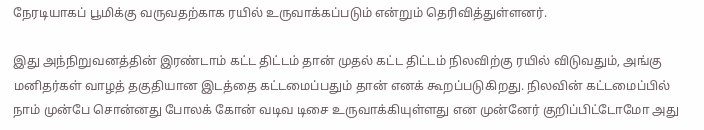நேரடியாகப் பூமிக்கு வருவதற்காக ரயில் உருவாக்கப்படும் என்றும் தெரிவித்துள்ளனர்.

இது அந்நிறுவனத்தின் இரண்டாம் கட்ட திட்டம் தான் முதல் கட்ட திட்டம் நிலவிற்கு ரயில் விடுவதும், அங்கு மனிதர்கள் வாழத் தகுதியான இடத்தை கட்டமைப்பதும் தான் எனக் கூறப்படுகிறது. நிலவின் கட்டமைப்பில் நாம் முன்பே சொன்னது போலக் கோன் வடிவ டிசை உருவாக்கியுள்ளது என முன்னேர் குறிப்பிட்டோமோ அது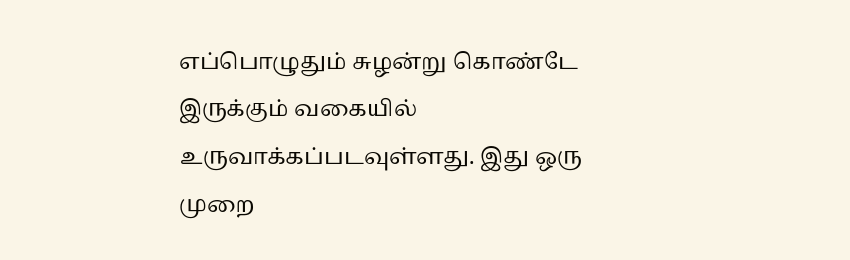எப்பொழுதும் சுழன்று கொண்டே இருக்கும் வகையில் உருவாக்கப்படவுள்ளது. இது ஒரு முறை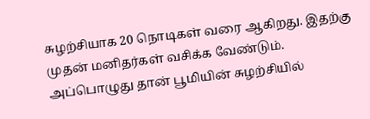சுழற்சியாக 20 நொடிகள் வரை ஆகிறது. இதற்கு முதன் மனிதர்கள் வசிக்க வேண்டும். அப்பொழுது தான் பூமியின் சுழற்சியில்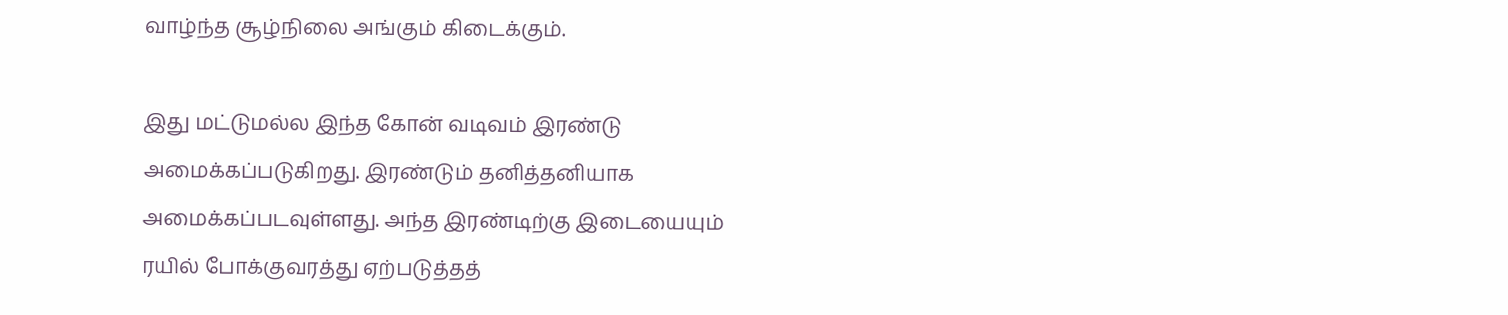வாழ்ந்த சூழ்நிலை அங்கும் கிடைக்கும்.

இது மட்டுமல்ல இந்த கோன் வடிவம் இரண்டு அமைக்கப்படுகிறது. இரண்டும் தனித்தனியாக அமைக்கப்படவுள்ளது. அந்த இரண்டிற்கு இடையையும் ரயில் போக்குவரத்து ஏற்படுத்தத்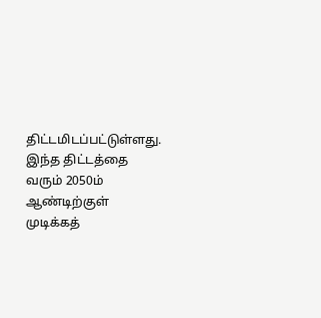திட்டமிடப்பட்டுள்ளது. இந்த திட்டத்தை வரும் 2050ம் ஆண்டிற்குள் முடிக்கத்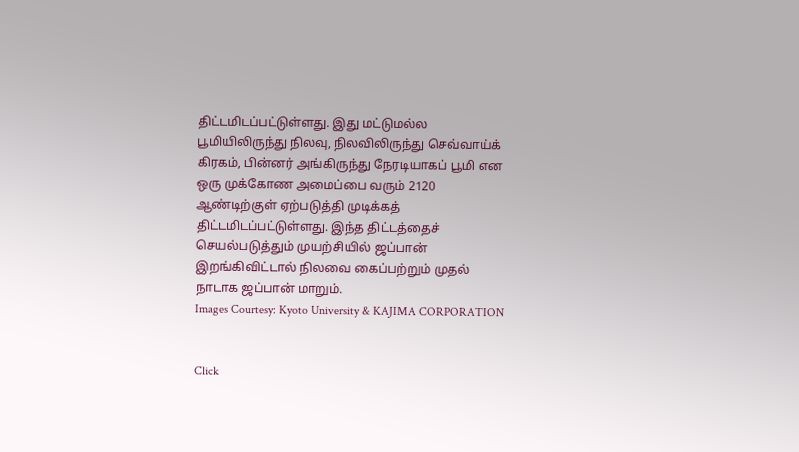திட்டமிடப்பட்டுள்ளது. இது மட்டுமல்ல பூமியிலிருந்து நிலவு, நிலவிலிருந்து செவ்வாய்க் கிரகம், பின்னர் அங்கிருந்து நேரடியாகப் பூமி என ஒரு முக்கோண அமைப்பை வரும் 2120 ஆண்டிற்குள் ஏற்படுத்தி முடிக்கத் திட்டமிடப்பட்டுள்ளது. இந்த திட்டத்தைச் செயல்படுத்தும் முயற்சியில் ஜப்பான் இறங்கிவிட்டால் நிலவை கைப்பற்றும் முதல் நாடாக ஜப்பான் மாறும்.
Images Courtesy: Kyoto University & KAJIMA CORPORATION


Click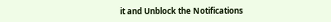it and Unblock the Notifications